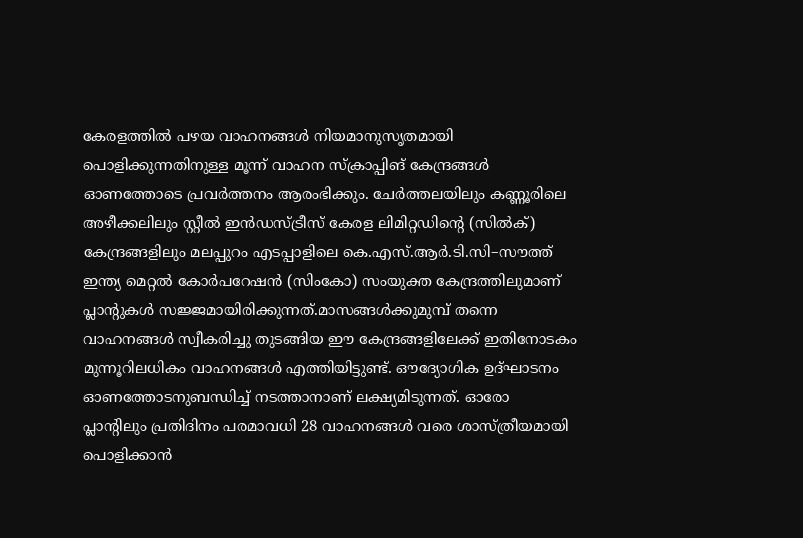കേരളത്തിൽ പഴയ വാഹനങ്ങൾ നിയമാനുസൃതമായി പൊളിക്കുന്നതിനുള്ള മൂന്ന് വാഹന സ്ക്രാപ്പിങ് കേന്ദ്രങ്ങൾ ഓണത്തോടെ പ്രവർത്തനം ആരംഭിക്കും. ചേർത്തലയിലും കണ്ണൂരിലെ അഴീക്കലിലും സ്റ്റീൽ ഇൻഡസ്ട്രീസ് കേരള ലിമിറ്റഡിന്റെ (സിൽക്) കേന്ദ്രങ്ങളിലും മലപ്പുറം എടപ്പാളിലെ കെ.എസ്.ആർ.ടി.സി–സൗത്ത് ഇന്ത്യ മെറ്റൽ കോർപറേഷൻ (സിംകോ) സംയുക്ത കേന്ദ്രത്തിലുമാണ് പ്ലാന്റുകൾ സജ്ജമായിരിക്കുന്നത്.മാസങ്ങൾക്കുമുമ്പ് തന്നെ വാഹനങ്ങൾ സ്വീകരിച്ചു തുടങ്ങിയ ഈ കേന്ദ്രങ്ങളിലേക്ക് ഇതിനോടകം മുന്നൂറിലധികം വാഹനങ്ങൾ എത്തിയിട്ടുണ്ട്. ഔദ്യോഗിക ഉദ്ഘാടനം ഓണത്തോടനുബന്ധിച്ച് നടത്താനാണ് ലക്ഷ്യമിടുന്നത്. ഓരോ പ്ലാന്റിലും പ്രതിദിനം പരമാവധി 28 വാഹനങ്ങൾ വരെ ശാസ്ത്രീയമായി പൊളിക്കാൻ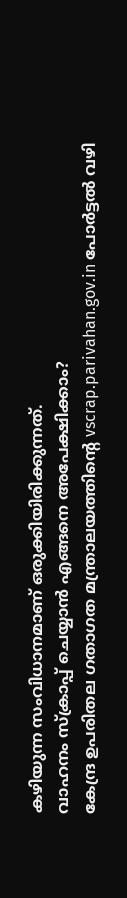കഴിയുന്ന സംവിധാനമാണ് ഒരുക്കിയിരിക്കുന്നത്.
വാഹനം സ്ക്രാപ്പ് ചെയ്യാൻ എങ്ങനെ അപേക്ഷിക്കാം?
കേന്ദ്ര ഉപരിതല ഗതാഗത മന്ത്രാലയത്തിന്റെ vscrap.parivahan.gov.in പോർട്ടൽ വഴി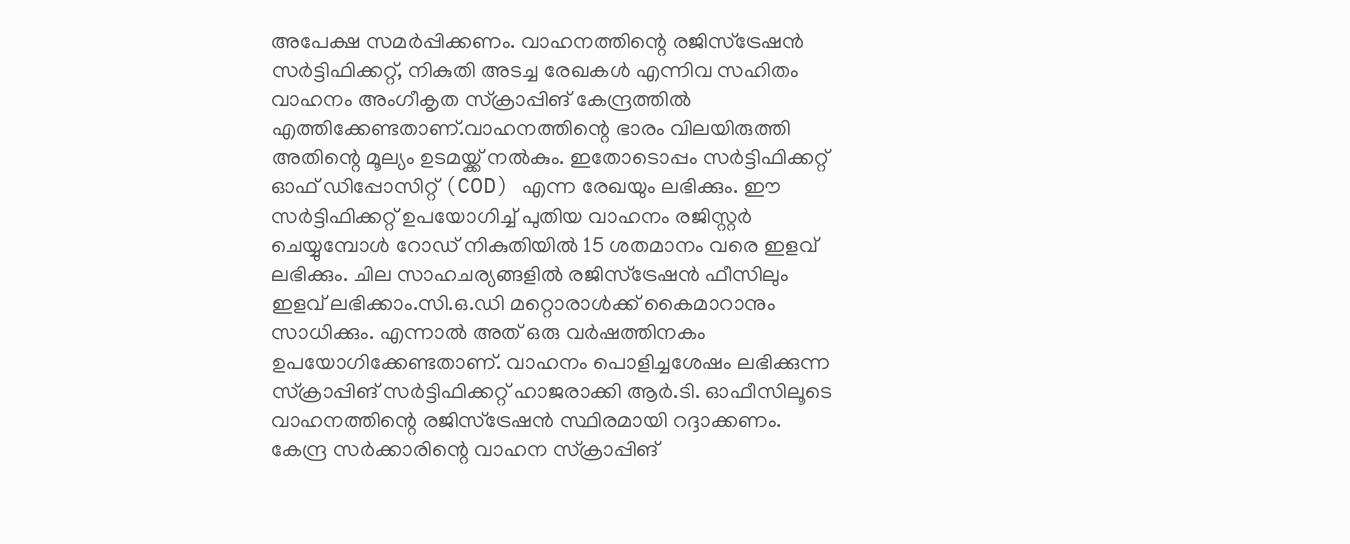അപേക്ഷ സമർപ്പിക്കണം. വാഹനത്തിന്റെ രജിസ്ട്രേഷൻ സർട്ടിഫിക്കറ്റ്, നികുതി അടച്ച രേഖകൾ എന്നിവ സഹിതം വാഹനം അംഗീകൃത സ്ക്രാപ്പിങ് കേന്ദ്രത്തിൽ എത്തിക്കേണ്ടതാണ്.വാഹനത്തിന്റെ ഭാരം വിലയിരുത്തി അതിന്റെ മൂല്യം ഉടമയ്ക്ക് നൽകും. ഇതോടൊപ്പം സർട്ടിഫിക്കറ്റ് ഓഫ് ഡിപ്പോസിറ്റ് (COD) എന്ന രേഖയും ലഭിക്കും. ഈ സർട്ടിഫിക്കറ്റ് ഉപയോഗിച്ച് പുതിയ വാഹനം രജിസ്റ്റർ ചെയ്യുമ്പോൾ റോഡ് നികുതിയിൽ 15 ശതമാനം വരെ ഇളവ് ലഭിക്കും. ചില സാഹചര്യങ്ങളിൽ രജിസ്ട്രേഷൻ ഫീസിലും ഇളവ് ലഭിക്കാം.സി.ഒ.ഡി മറ്റൊരാൾക്ക് കൈമാറാനും സാധിക്കും. എന്നാൽ അത് ഒരു വർഷത്തിനകം ഉപയോഗിക്കേണ്ടതാണ്. വാഹനം പൊളിച്ചശേഷം ലഭിക്കുന്ന സ്ക്രാപ്പിങ് സർട്ടിഫിക്കറ്റ് ഹാജരാക്കി ആർ.ടി. ഓഫീസിലൂടെ വാഹനത്തിന്റെ രജിസ്ട്രേഷൻ സ്ഥിരമായി റദ്ദാക്കണം.
കേന്ദ്ര സർക്കാരിന്റെ വാഹന സ്ക്രാപ്പിങ്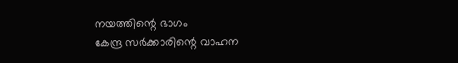നയത്തിന്റെ ഭാഗം
കേന്ദ്ര സർക്കാരിന്റെ വാഹന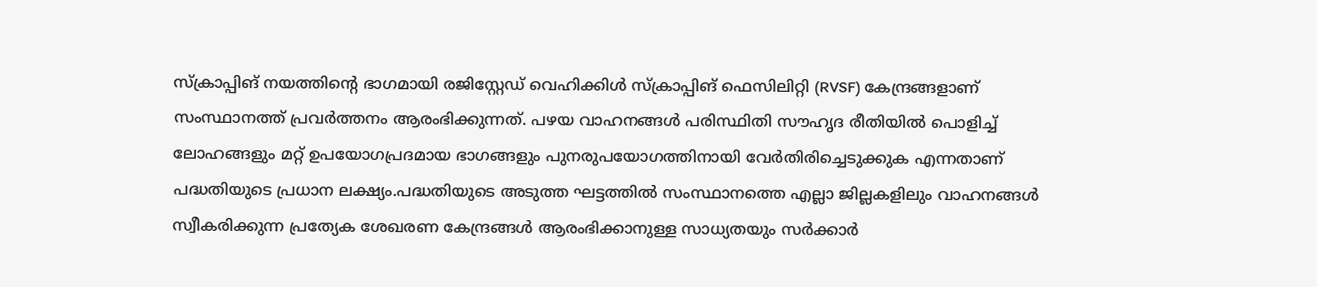സ്ക്രാപ്പിങ് നയത്തിന്റെ ഭാഗമായി രജിസ്റ്റേഡ് വെഹിക്കിൾ സ്ക്രാപ്പിങ് ഫെസിലിറ്റി (RVSF) കേന്ദ്രങ്ങളാണ് സംസ്ഥാനത്ത് പ്രവർത്തനം ആരംഭിക്കുന്നത്. പഴയ വാഹനങ്ങൾ പരിസ്ഥിതി സൗഹൃദ രീതിയിൽ പൊളിച്ച് ലോഹങ്ങളും മറ്റ് ഉപയോഗപ്രദമായ ഭാഗങ്ങളും പുനരുപയോഗത്തിനായി വേർതിരിച്ചെടുക്കുക എന്നതാണ് പദ്ധതിയുടെ പ്രധാന ലക്ഷ്യം.പദ്ധതിയുടെ അടുത്ത ഘട്ടത്തിൽ സംസ്ഥാനത്തെ എല്ലാ ജില്ലകളിലും വാഹനങ്ങൾ സ്വീകരിക്കുന്ന പ്രത്യേക ശേഖരണ കേന്ദ്രങ്ങൾ ആരംഭിക്കാനുള്ള സാധ്യതയും സർക്കാർ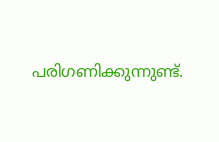പരിഗണിക്കുന്നുണ്ട്.